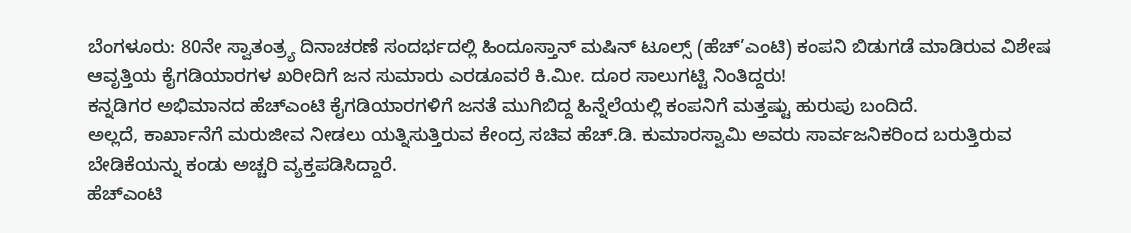ಬೆಂಗಳೂರು: 80ನೇ ಸ್ವಾತಂತ್ರ್ಯ ದಿನಾಚರಣೆ ಸಂದರ್ಭದಲ್ಲಿ ಹಿಂದೂಸ್ತಾನ್ ಮಷಿನ್ ಟೂಲ್ಸ್ (ಹೆಚ್’ಎಂಟಿ) ಕಂಪನಿ ಬಿಡುಗಡೆ ಮಾಡಿರುವ ವಿಶೇಷ ಆವೃತ್ತಿಯ ಕೈಗಡಿಯಾರಗಳ ಖರೀದಿಗೆ ಜನ ಸುಮಾರು ಎರಡೂವರೆ ಕಿ.ಮೀ. ದೂರ ಸಾಲುಗಟ್ಟಿ ನಿಂತಿದ್ದರು!
ಕನ್ನಡಿಗರ ಅಭಿಮಾನದ ಹೆಚ್ಎಂಟಿ ಕೈಗಡಿಯಾರಗಳಿಗೆ ಜನತೆ ಮುಗಿಬಿದ್ದ ಹಿನ್ನೆಲೆಯಲ್ಲಿ ಕಂಪನಿಗೆ ಮತ್ತಷ್ಟು ಹುರುಪು ಬಂದಿದೆ.
ಅಲ್ಲದೆ, ಕಾರ್ಖಾನೆಗೆ ಮರುಜೀವ ನೀಡಲು ಯತ್ನಿಸುತ್ತಿರುವ ಕೇಂದ್ರ ಸಚಿವ ಹೆಚ್.ಡಿ. ಕುಮಾರಸ್ವಾಮಿ ಅವರು ಸಾರ್ವಜನಿಕರಿಂದ ಬರುತ್ತಿರುವ ಬೇಡಿಕೆಯನ್ನು ಕಂಡು ಅಚ್ಚರಿ ವ್ಯಕ್ತಪಡಿಸಿದ್ದಾರೆ.
ಹೆಚ್ಎಂಟಿ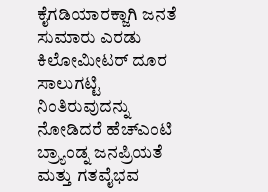ಕೈಗಡಿಯಾರಕ್ಜಾಗಿ ಜನತೆ ಸುಮಾರು ಎರಡು ಕಿಲೋಮೀಟರ್ ದೂರ ಸಾಲುಗಟ್ಟಿ ನಿಂತಿರುವುದನ್ನು ನೋಡಿದರೆ ಹೆಚ್ಎಂಟಿ ಬ್ರ್ಯಾಂಡ್ನ ಜನಪ್ರಿಯತೆ ಮತ್ತು ಗತವೈಭವ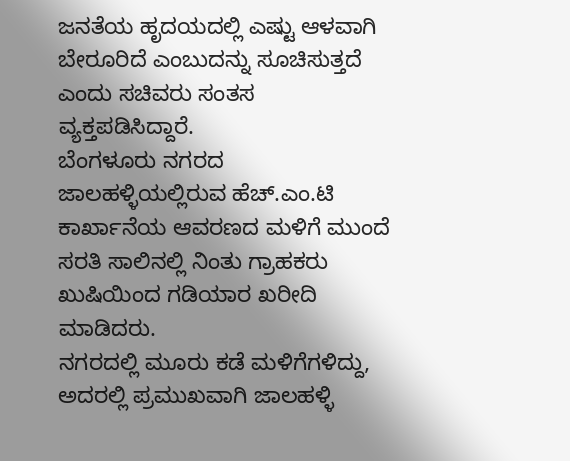ಜನತೆಯ ಹೃದಯದಲ್ಲಿ ಎಷ್ಟು ಆಳವಾಗಿ ಬೇರೂರಿದೆ ಎಂಬುದನ್ನು ಸೂಚಿಸುತ್ತದೆ ಎಂದು ಸಚಿವರು ಸಂತಸ ವ್ಯಕ್ತಪಡಿಸಿದ್ದಾರೆ.
ಬೆಂಗಳೂರು ನಗರದ ಜಾಲಹಳ್ಳಿಯಲ್ಲಿರುವ ಹೆಚ್.ಎಂ.ಟಿ ಕಾರ್ಖಾನೆಯ ಆವರಣದ ಮಳಿಗೆ ಮುಂದೆ ಸರತಿ ಸಾಲಿನಲ್ಲಿ ನಿಂತು ಗ್ರಾಹಕರು ಖುಷಿಯಿಂದ ಗಡಿಯಾರ ಖರೀದಿ ಮಾಡಿದರು.
ನಗರದಲ್ಲಿ ಮೂರು ಕಡೆ ಮಳಿಗೆಗಳಿದ್ದು, ಅದರಲ್ಲಿ ಪ್ರಮುಖವಾಗಿ ಜಾಲಹಳ್ಳಿ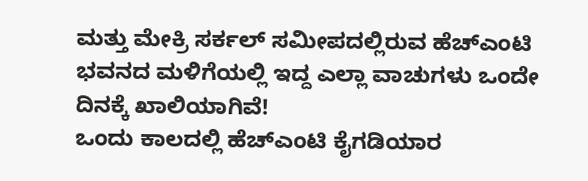ಮತ್ತು ಮೇಕ್ರಿ ಸರ್ಕಲ್ ಸಮೀಪದಲ್ಲಿರುವ ಹೆಚ್ಎಂಟಿ ಭವನದ ಮಳಿಗೆಯಲ್ಲಿ ಇದ್ದ ಎಲ್ಲಾ ವಾಚುಗಳು ಒಂದೇ ದಿನಕ್ಕೆ ಖಾಲಿಯಾಗಿವೆ!
ಒಂದು ಕಾಲದಲ್ಲಿ ಹೆಚ್ಎಂಟಿ ಕೈಗಡಿಯಾರ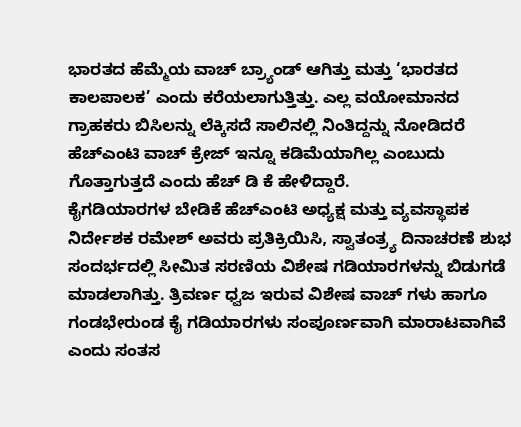ಭಾರತದ ಹೆಮ್ಮೆಯ ವಾಚ್ ಬ್ರ್ಯಾಂಡ್ ಆಗಿತ್ತು ಮತ್ತು ‘ಭಾರತದ ಕಾಲಪಾಲಕ’ ಎಂದು ಕರೆಯಲಾಗುತ್ತಿತ್ತು. ಎಲ್ಲ ವಯೋಮಾನದ ಗ್ರಾಹಕರು ಬಿಸಿಲನ್ನು ಲೆಕ್ಕಿಸದೆ ಸಾಲಿನಲ್ಲಿ ನಿಂತಿದ್ದನ್ನು ನೋಡಿದರೆ ಹೆಚ್ಎಂಟಿ ವಾಚ್ ಕ್ರೇಜ್ ಇನ್ನೂ ಕಡಿಮೆಯಾಗಿಲ್ಲ ಎಂಬುದು ಗೊತ್ತಾಗುತ್ತದೆ ಎಂದು ಹೆಚ್ ಡಿ ಕೆ ಹೇಳಿದ್ದಾರೆ.
ಕೈಗಡಿಯಾರಗಳ ಬೇಡಿಕೆ ಹೆಚ್ಎಂಟಿ ಅಧ್ಯಕ್ಷ ಮತ್ತು ವ್ಯವಸ್ಥಾಪಕ ನಿರ್ದೇಶಕ ರಮೇಶ್ ಅವರು ಪ್ರತಿಕ್ರಿಯಿಸಿ, ಸ್ವಾತಂತ್ರ್ಯ ದಿನಾಚರಣೆ ಶುಭ ಸಂದರ್ಭದಲ್ಲಿ ಸೀಮಿತ ಸರಣಿಯ ವಿಶೇಷ ಗಡಿಯಾರಗಳನ್ನು ಬಿಡುಗಡೆ ಮಾಡಲಾಗಿತ್ತು. ತ್ರಿವರ್ಣ ಧ್ವಜ ಇರುವ ವಿಶೇಷ ವಾಚ್ ಗಳು ಹಾಗೂ ಗಂಡಭೇರುಂಡ ಕೈ ಗಡಿಯಾರಗಳು ಸಂಪೂರ್ಣವಾಗಿ ಮಾರಾಟವಾಗಿವೆ ಎಂದು ಸಂತಸ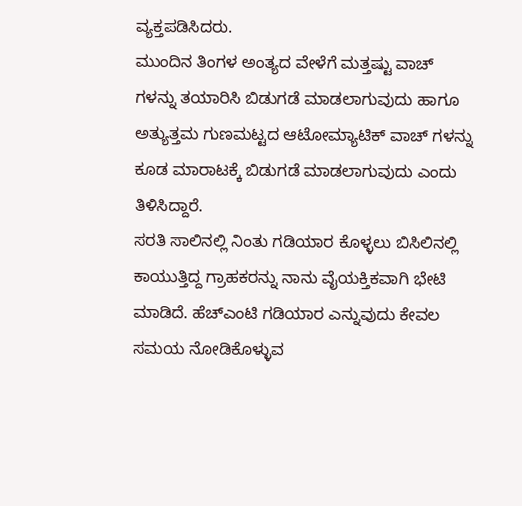ವ್ಯಕ್ತಪಡಿಸಿದರು.
ಮುಂದಿನ ತಿಂಗಳ ಅಂತ್ಯದ ವೇಳೆಗೆ ಮತ್ತಷ್ಟು ವಾಚ್ ಗಳನ್ನು ತಯಾರಿಸಿ ಬಿಡುಗಡೆ ಮಾಡಲಾಗುವುದು ಹಾಗೂ ಅತ್ಯುತ್ತಮ ಗುಣಮಟ್ಟದ ಆಟೋಮ್ಯಾಟಿಕ್ ವಾಚ್ ಗಳನ್ನು ಕೂಡ ಮಾರಾಟಕ್ಕೆ ಬಿಡುಗಡೆ ಮಾಡಲಾಗುವುದು ಎಂದು ತಿಳಿಸಿದ್ದಾರೆ.
ಸರತಿ ಸಾಲಿನಲ್ಲಿ ನಿಂತು ಗಡಿಯಾರ ಕೊಳ್ಳಲು ಬಿಸಿಲಿನಲ್ಲಿ ಕಾಯುತ್ತಿದ್ದ ಗ್ರಾಹಕರನ್ನು ನಾನು ವೈಯಕ್ತಿಕವಾಗಿ ಭೇಟಿ ಮಾಡಿದೆ. ಹೆಚ್ಎಂಟಿ ಗಡಿಯಾರ ಎನ್ನುವುದು ಕೇವಲ ಸಮಯ ನೋಡಿಕೊಳ್ಳುವ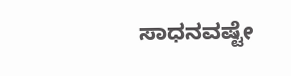ಸಾಧನವಷ್ಟೇ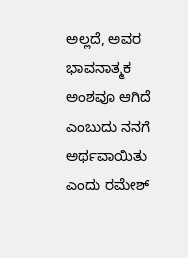ಅಲ್ಲದೆ, ಅವರ ಭಾವನಾತ್ಮಕ ಅಂಶವೂ ಆಗಿದೆ ಎಂಬುದು ನನಗೆ ಅರ್ಥವಾಯಿತು ಎಂದು ರಮೇಶ್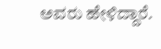ಅವರು ಹೇಳಿದ್ದಾರೆ.